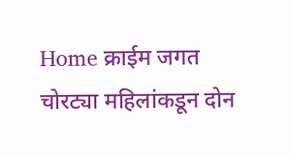Home क्राईम जगत चोरट्या महिलांकडून दोन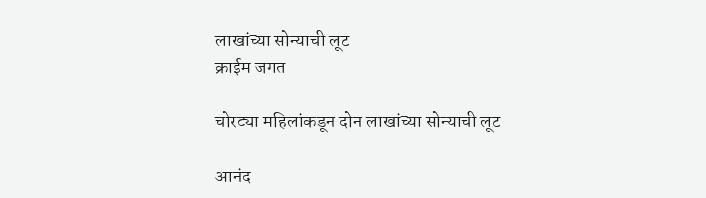लाखांच्या सोन्याची लूट
क्राईम जगत

चोरट्या महिलांकडून दोन लाखांच्या सोन्याची लूट

आनंद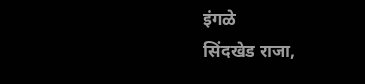इंगळे
सिंदखेड राजा,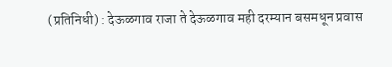(प्रतिनिधी) : देऊळगाव राजा ते देऊळगाव मही दरम्यान बसमधून प्रवास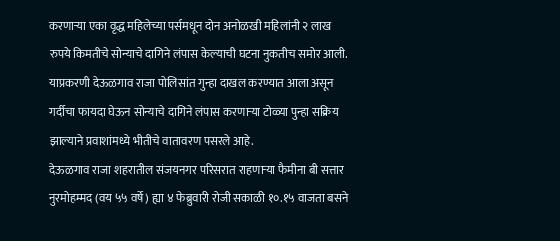करणाऱ्या एका वृद्ध महिलेच्या पर्समधून दोन अनोळखी महिलांनी २ लाख रुपये किमतीचे सोन्याचे दागिने लंपास केल्याची घटना नुकतीच समोर आली. याप्रकरणी देऊळगाव राजा पोलिसांत गुन्हा दाखल करण्यात आला असून गर्दीचा फायदा घेऊन सोन्याचे दागिने लंपास करणाऱ्या टोळ्या पुन्हा सक्रिय झाल्याने प्रवाशांमध्ये भीतीचे वातावरण पसरले आहे.
देऊळगाव राजा शहरातील संजयनगर परिसरात राहणाऱ्या फैमीना बी सत्तार नुरमोहम्मद (वय ५५ वर्षे) ह्या ४ फेब्रुवारी रोजी सकाळी १०.१५ वाजता बसने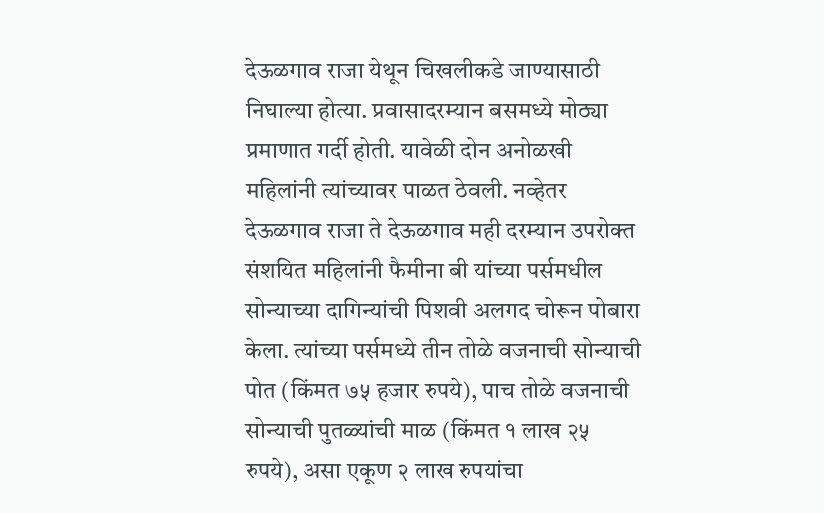देऊळगाव राजा येथून चिखलीकडे जाण्यासाठी निघाल्या होत्या. प्रवासादरम्यान बसमध्ये मोठ्या प्रमाणात गर्दी होती. यावेळी दोन अनोळखी महिलांनी त्यांच्यावर पाळत ठेवली. नव्हेतर देऊळगाव राजा ते देऊळगाव मही दरम्यान उपरोक्त संशयित महिलांनी फैमीना बी यांच्या पर्समधील सोन्याच्या दागिन्यांची पिशवी अलगद चोरून पोबारा केला. त्यांच्या पर्समध्ये तीन तोळे वजनाची सोन्याची पोत (किंमत ७५ हजार रुपये), पाच तोळे वजनाची सोन्याची पुतळ्यांची माळ (किंमत १ लाख २५ रुपये), असा एकूण २ लाख रुपयांचा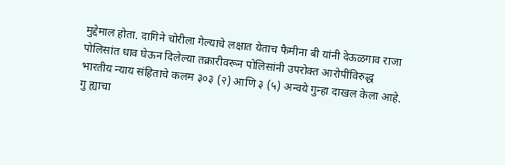मुद्देमाल होता. दागिने चोरीला गेल्याचे लक्षात येताच फैमीना बी यांनी देऊळगाव राजा पोलिसांत धाव घेऊन दिलेल्या तक्रारीवरून पोलिसांनी उपरोक्त आरोपींविरुद्ध भारतीय न्याय संहिताचे कलम ३०३ (२) आणि ३ (५) अन्वये गुन्हा दाखल केला आहे. गु ह्याचा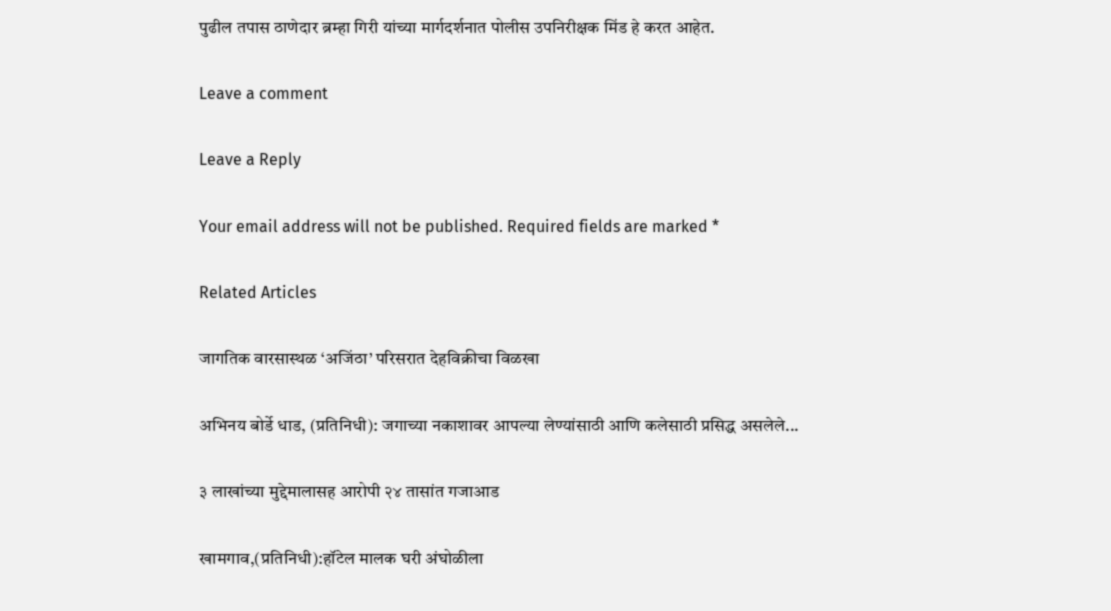पुढील तपास ठाणेदार ब्रम्हा गिरी यांच्या मार्गदर्शनात पोलीस उपनिरीक्षक मिंड हे करत आहेत.

Leave a comment

Leave a Reply

Your email address will not be published. Required fields are marked *

Related Articles

जागतिक वारसास्थळ ‘अजिंठा’ परिसरात देहविक्रीचा विळखा

अभिनय बोर्डे धाड, (प्रतिनिधी): जगाच्या नकाशावर आपल्या लेण्यांसाठी आणि कलेसाठी प्रसिद्ध असलेले...

३ लाखांच्या मुद्देमालासह आरोपी २४ तासांत गजाआड

खामगाव,(प्रतिनिधी):हॉटेल मालक घरी अंघोळीला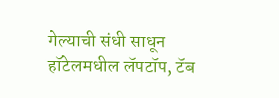गेल्याची संधी साधून हॉटेलमधील लॅपटॉप, टॅब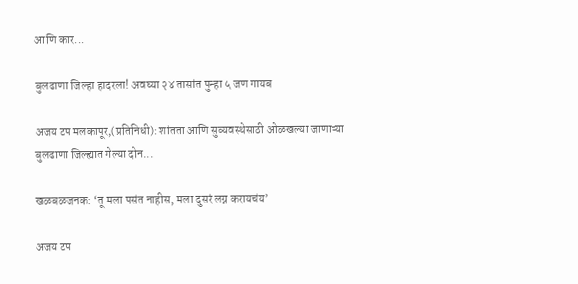आणि कार...

बुलढाणा जिल्हा हादरला! अवघ्या २४ तासांत पुन्हा ५ जण गायब

अजय टप मलकापूर,(प्रतिनिधी): शांतता आणि सुव्यवस्थेसाठी ओळखल्या जाणाऱ्या बुलढाणा जिल्ह्यात गेल्या दोन...

खळबळजनक: ‘तू मला पसंत नाहीस, मला दुसरं लग्न करायचंय’

अजय टप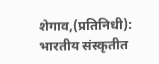शेगाव,(प्रतिनिधी): भारतीय संस्कृतीत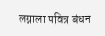लग्नाला पवित्र बंधन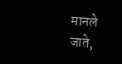मानले जाते,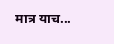मात्र याच...